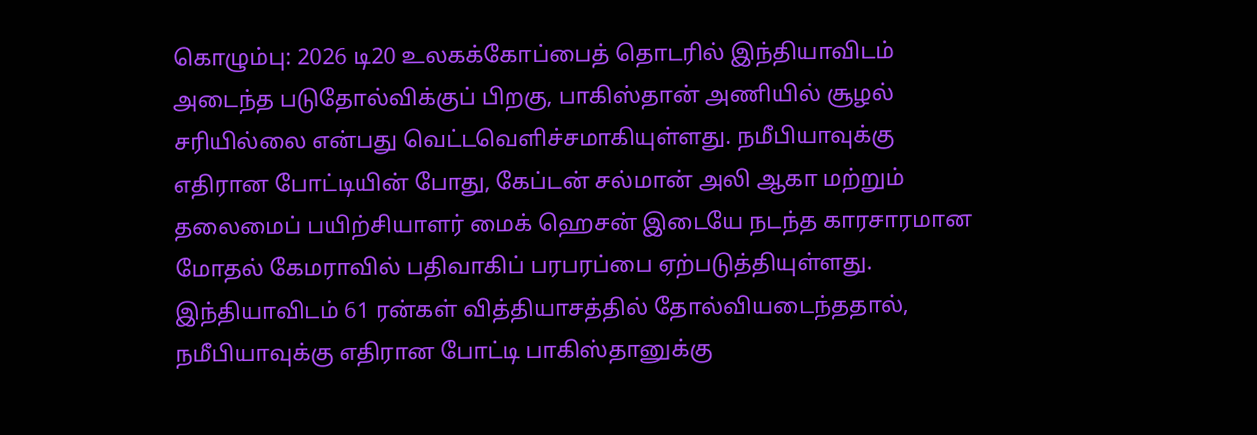கொழும்பு: 2026 டி20 உலகக்கோப்பைத் தொடரில் இந்தியாவிடம் அடைந்த படுதோல்விக்குப் பிறகு, பாகிஸ்தான் அணியில் சூழல் சரியில்லை என்பது வெட்டவெளிச்சமாகியுள்ளது. நமீபியாவுக்கு எதிரான போட்டியின் போது, கேப்டன் சல்மான் அலி ஆகா மற்றும் தலைமைப் பயிற்சியாளர் மைக் ஹெசன் இடையே நடந்த காரசாரமான மோதல் கேமராவில் பதிவாகிப் பரபரப்பை ஏற்படுத்தியுள்ளது.
இந்தியாவிடம் 61 ரன்கள் வித்தியாசத்தில் தோல்வியடைந்ததால், நமீபியாவுக்கு எதிரான போட்டி பாகிஸ்தானுக்கு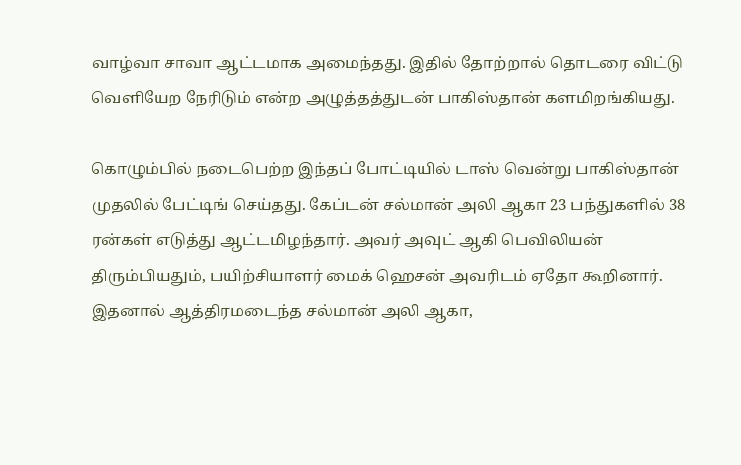வாழ்வா சாவா ஆட்டமாக அமைந்தது. இதில் தோற்றால் தொடரை விட்டு வெளியேற நேரிடும் என்ற அழுத்தத்துடன் பாகிஸ்தான் களமிறங்கியது.

கொழும்பில் நடைபெற்ற இந்தப் போட்டியில் டாஸ் வென்று பாகிஸ்தான் முதலில் பேட்டிங் செய்தது. கேப்டன் சல்மான் அலி ஆகா 23 பந்துகளில் 38 ரன்கள் எடுத்து ஆட்டமிழந்தார். அவர் அவுட் ஆகி பெவிலியன் திரும்பியதும், பயிற்சியாளர் மைக் ஹெசன் அவரிடம் ஏதோ கூறினார்.
இதனால் ஆத்திரமடைந்த சல்மான் அலி ஆகா,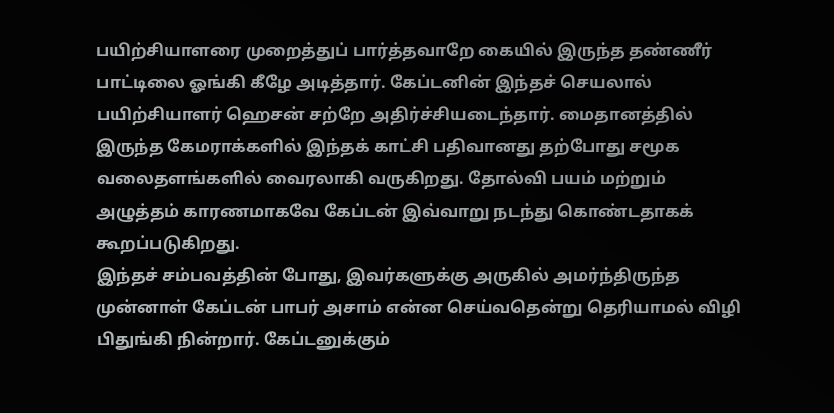பயிற்சியாளரை முறைத்துப் பார்த்தவாறே கையில் இருந்த தண்ணீர் பாட்டிலை ஓங்கி கீழே அடித்தார். கேப்டனின் இந்தச் செயலால் பயிற்சியாளர் ஹெசன் சற்றே அதிர்ச்சியடைந்தார். மைதானத்தில் இருந்த கேமராக்களில் இந்தக் காட்சி பதிவானது தற்போது சமூக வலைதளங்களில் வைரலாகி வருகிறது. தோல்வி பயம் மற்றும் அழுத்தம் காரணமாகவே கேப்டன் இவ்வாறு நடந்து கொண்டதாகக் கூறப்படுகிறது.
இந்தச் சம்பவத்தின் போது, இவர்களுக்கு அருகில் அமர்ந்திருந்த முன்னாள் கேப்டன் பாபர் அசாம் என்ன செய்வதென்று தெரியாமல் விழி பிதுங்கி நின்றார். கேப்டனுக்கும்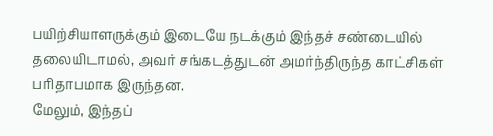பயிற்சியாளருக்கும் இடையே நடக்கும் இந்தச் சண்டையில் தலையிடாமல், அவர் சங்கடத்துடன் அமர்ந்திருந்த காட்சிகள் பரிதாபமாக இருந்தன.
மேலும், இந்தப்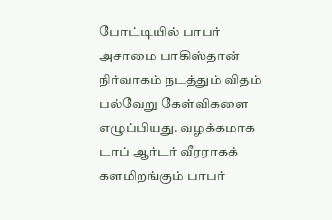போட்டியில் பாபர் அசாமை பாகிஸ்தான் நிர்வாகம் நடத்தும் விதம் பல்வேறு கேள்விகளை எழுப்பியது. வழக்கமாக டாப் ஆர்டர் வீரராகக் களமிறங்கும் பாபர்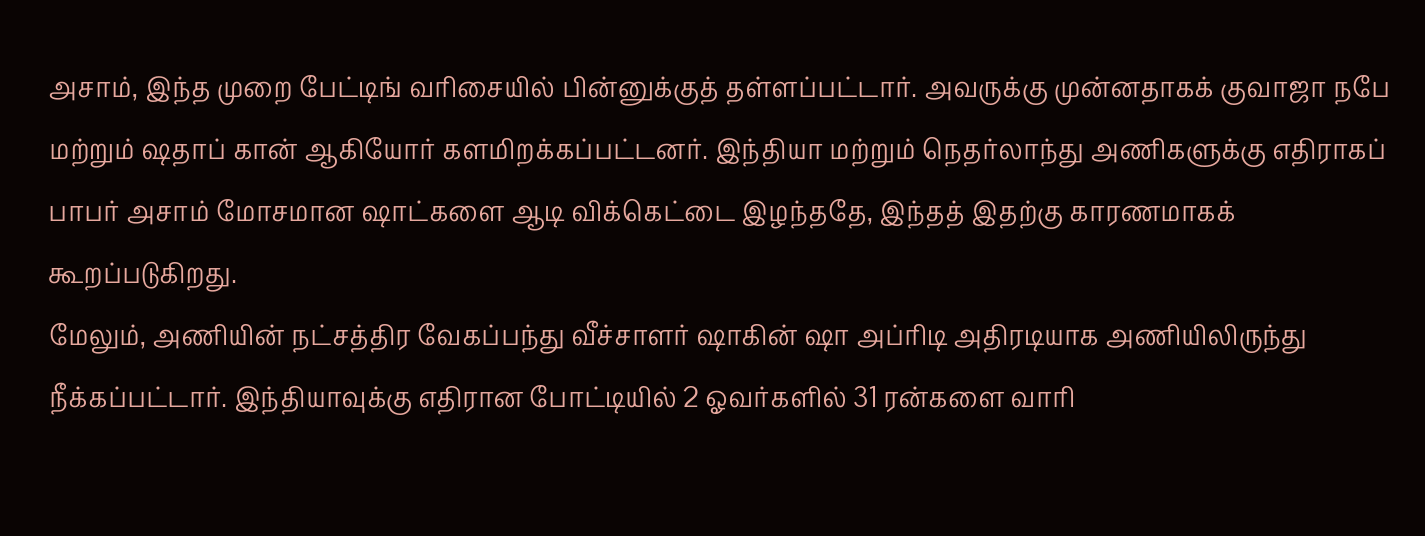அசாம், இந்த முறை பேட்டிங் வரிசையில் பின்னுக்குத் தள்ளப்பட்டார். அவருக்கு முன்னதாகக் குவாஜா நபே மற்றும் ஷதாப் கான் ஆகியோர் களமிறக்கப்பட்டனர். இந்தியா மற்றும் நெதர்லாந்து அணிகளுக்கு எதிராகப் பாபர் அசாம் மோசமான ஷாட்களை ஆடி விக்கெட்டை இழந்ததே, இந்தத் இதற்கு காரணமாகக் கூறப்படுகிறது.
மேலும், அணியின் நட்சத்திர வேகப்பந்து வீச்சாளர் ஷாகின் ஷா அப்ரிடி அதிரடியாக அணியிலிருந்து நீக்கப்பட்டார். இந்தியாவுக்கு எதிரான போட்டியில் 2 ஓவர்களில் 31 ரன்களை வாரி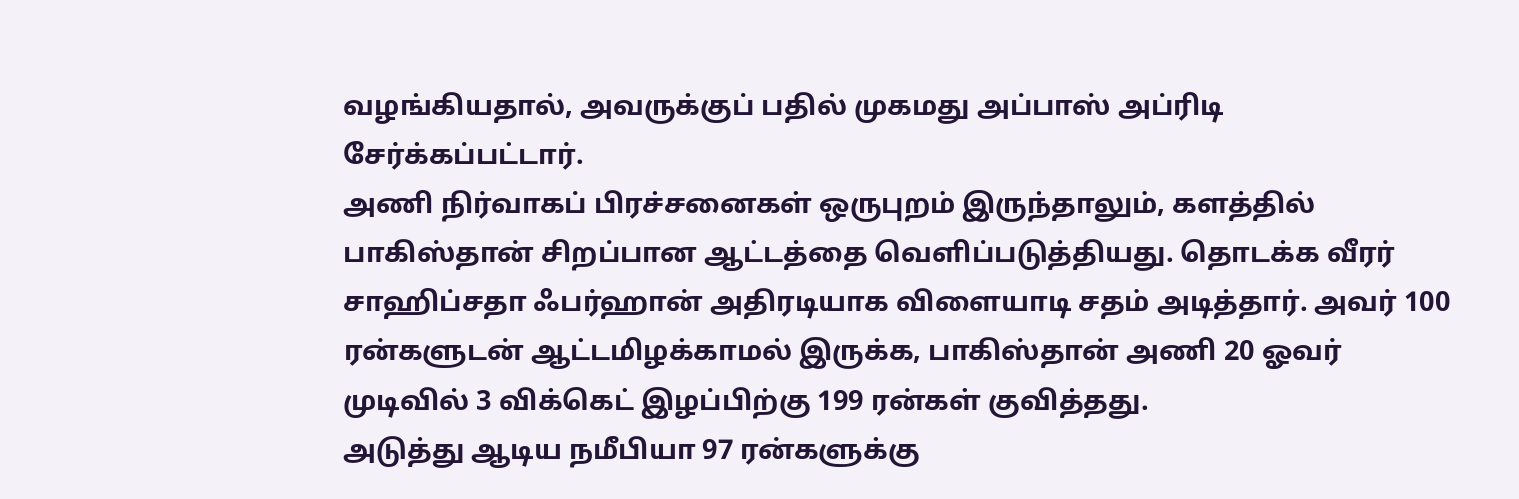வழங்கியதால், அவருக்குப் பதில் முகமது அப்பாஸ் அப்ரிடி சேர்க்கப்பட்டார்.
அணி நிர்வாகப் பிரச்சனைகள் ஒருபுறம் இருந்தாலும், களத்தில் பாகிஸ்தான் சிறப்பான ஆட்டத்தை வெளிப்படுத்தியது. தொடக்க வீரர் சாஹிப்சதா ஃபர்ஹான் அதிரடியாக விளையாடி சதம் அடித்தார். அவர் 100 ரன்களுடன் ஆட்டமிழக்காமல் இருக்க, பாகிஸ்தான் அணி 20 ஓவர் முடிவில் 3 விக்கெட் இழப்பிற்கு 199 ரன்கள் குவித்தது.
அடுத்து ஆடிய நமீபியா 97 ரன்களுக்கு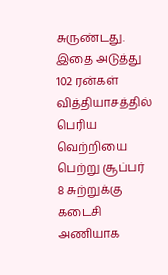சுருண்டது. இதை அடுத்து 102 ரன்கள் வித்தியாசத்தில் பெரிய வெற்றியை பெற்று சூப்பர் 8 சுற்றுக்கு கடைசி அணியாக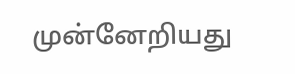முன்னேறியது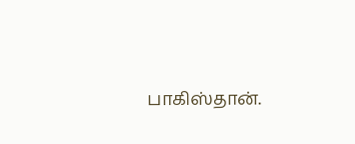பாகிஸ்தான்.